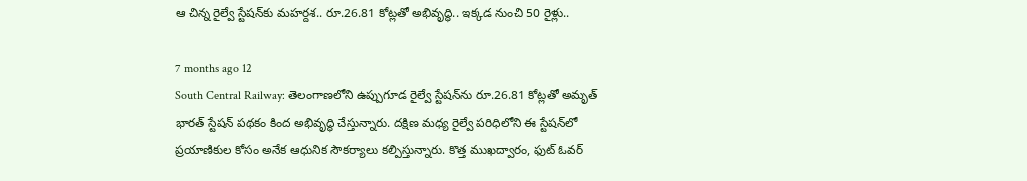ఆ చిన్న రైల్వే స్టేషన్‌కు మహర్దశ.. రూ.26.81 కోట్లతో అభివృద్ధి.. ఇక్కడ నుంచి 50 రైళ్లు..

7 months ago 12
South Central Railway: తెలంగాణలోని ఉప్పుగూడ రైల్వే స్టేషన్‌ను రూ.26.81 కోట్లతో అమృత్ భారత్ స్టేషన్ పథకం కింద అభివృద్ధి చేస్తున్నారు. దక్షిణ మధ్య రైల్వే పరిధిలోని ఈ స్టేషన్‌లో ప్రయాణికుల కోసం అనేక ఆధునిక సౌకర్యాలు కల్పిస్తున్నారు. కొత్త ముఖద్వారం, ఫుట్ ఓవర్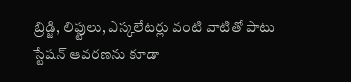బ్రిడ్జి, లిఫ్టులు, ఎస్కలేటర్లు వంటి వాటితో పాటు స్టేషన్ ఆవరణను కూడా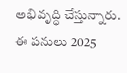అభివృద్ధి చేస్తున్నారు. ఈ పనులు 2025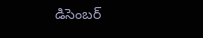డిసెంబర్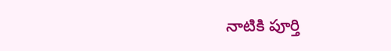నాటికి పూర్తి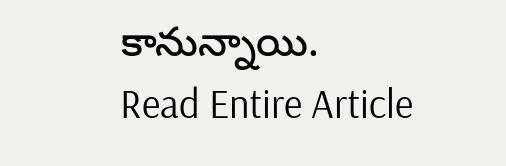కానున్నాయి.
Read Entire Article